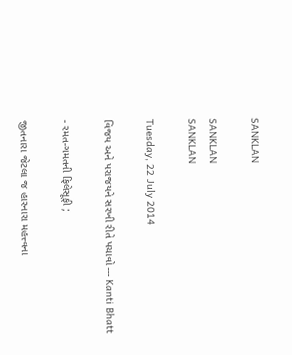SANKLAN

SANKLAN
SANKLAN

Tuesday, 22 July 2014

વિજય અને પરાજયને સરખી રીતે પચાવો --- Kanti Bhatt

- રમત-ગમતની ફિલેસૂફી ;

જીતનારા જેટલા જ હારનારા મહત્ત્વના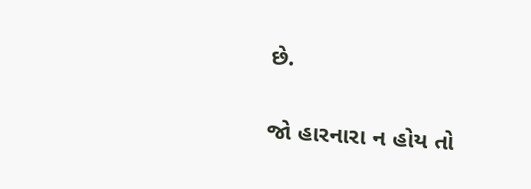છે.

જો હારનારા ન હોય તો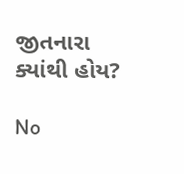જીતનારા ક્યાંથી હોય?

No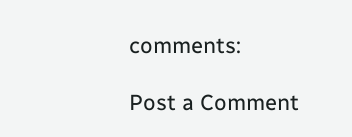comments:

Post a Comment